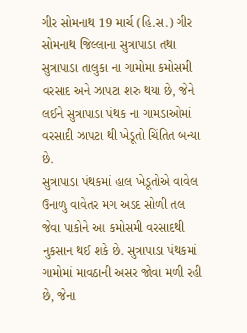ગીર સોમનાથ 19 માર્ચ (હિ.સ.) ગીર સોમનાથ જિલ્લાના સુત્રાપાડા તથા સુત્રાપાડા તાલુકા ના ગામોમા કમોસમી વરસાદ અને ઝાપટા શરુ થયા છે, જેને લઈને સુત્રાપાડા પંથક ના ગામડાઓમાં વરસાદી ઝાપટા થી ખેડૂતો ચિંતિત બન્યા છે.
સુત્રાપાડા પંથકમાં હાલ ખેડૂતોએ વાવેલ ઉનાળુ વાવેતર મગ અડદ સોળી તલ જેવા પાકોને આ કમોસમી વરસાદથી નુકસાન થઈ શકે છે. સુત્રાપાડા પંથકમાં ગામોમાં માવઠાની અસર જોવા મળી રહી છે, જેના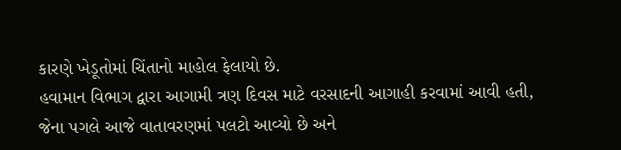કારણે ખેડૂતોમાં ચિંતાનો માહોલ ફેલાયો છે.
હવામાન વિભાગ દ્વારા આગામી ત્રણ દિવસ માટે વરસાદની આગાહી કરવામાં આવી હતી, જેના પગલે આજે વાતાવરણમાં પલટો આવ્યો છે અને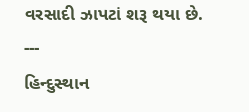વરસાદી ઝાપટાં શરૂ થયા છે.
---
હિન્દુસ્થાન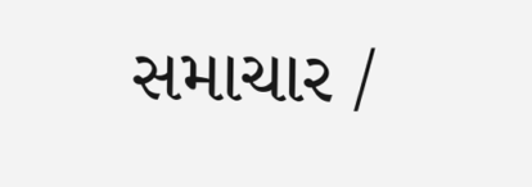સમાચાર /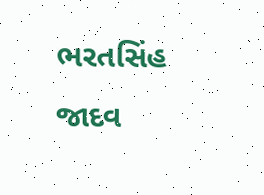ભરતસિંહ જાદવ